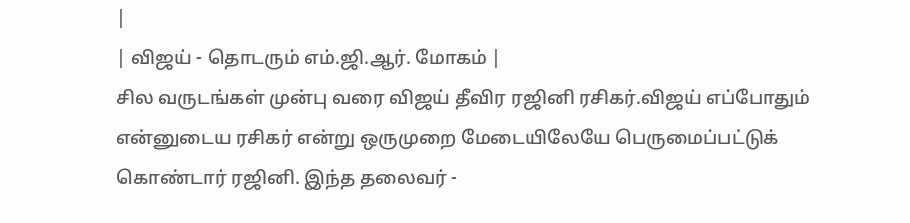|
| விஜய் - தொடரும் எம்.ஜி.ஆர். மோகம் |
சில வருடங்கள் முன்பு வரை விஜய் தீவிர ரஜினி ரசிகர்.விஜய் எப்போதும் என்னுடைய ரசிகர் என்று ஒருமுறை மேடையிலேயே பெருமைப்பட்டுக் கொண்டார் ரஜினி. இந்த தலைவர் -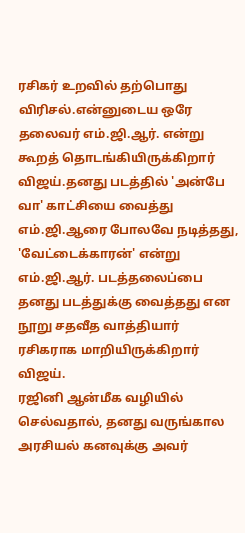ரசிகர் உறவில் தற்பொது விரிசல்.என்னுடைய ஒரே தலைவர் எம்.ஜி.ஆர். என்று கூறத் தொடங்கியிருக்கிறார் விஜய்.தனது படத்தில் 'அன்பே வா' காட்சியை வைத்து எம்.ஜி.ஆரை போலவே நடித்தது, 'வேட்டைக்காரன்' என்று எம்.ஜி.ஆர். படத்தலைப்பை தனது படத்துக்கு வைத்தது என நூறு சதவீத வாத்தியார் ரசிகராக மாறியிருக்கிறார் விஜய்.
ரஜினி ஆன்மீக வழியில் செல்வதால், தனது வருங்கால அரசியல் கனவுக்கு அவர்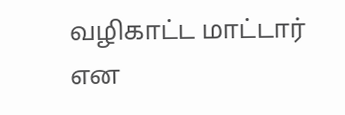வழிகாட்ட மாட்டார் என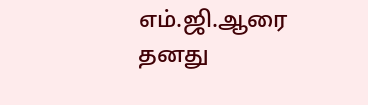எம்.ஜி.ஆரை தனது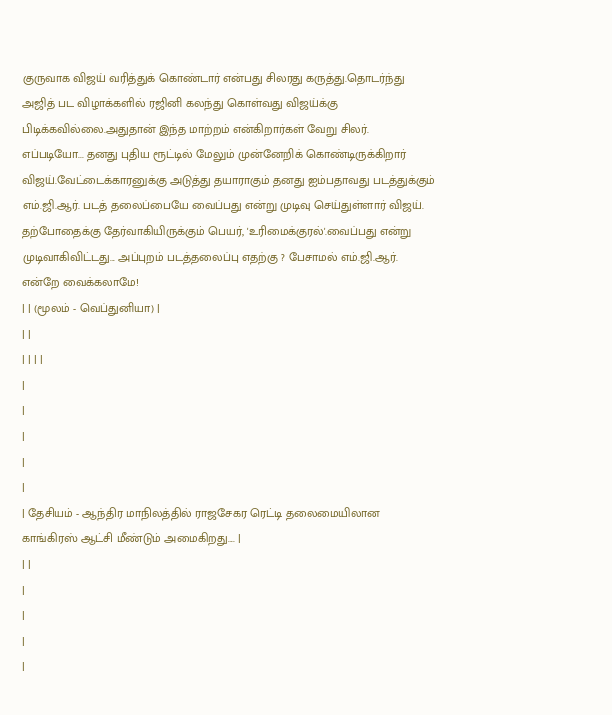குருவாக விஜய் வரித்துக் கொண்டார் என்பது சிலரது கருத்து.தொடர்ந்து அஜித் பட விழாக்களில் ரஜினி கலந்து கொள்வது விஜய்க்கு பிடிக்கவில்லை.அதுதான் இந்த மாற்றம் என்கிறார்கள் வேறு சிலர்.
எப்படியோ... தனது புதிய ரூட்டில் மேலும் முன்னேறிக் கொண்டிருக்கிறார் விஜய்.வேட்டைக்காரனுக்கு அடுத்து தயாராகும் தனது ஐம்பதாவது படத்துக்கும் எம்.ஜி.ஆர். படத் தலைப்பையே வைப்பது என்று முடிவு செய்துள்ளார் விஜய்.
தற்போதைக்கு தேர்வாகியிருக்கும் பெயர், 'உரிமைக்குரல்'.வைப்பது என்று முடிவாகிவிட்டது... அப்புறம் படத்தலைப்பு எதற்கு ? பேசாமல் எம்.ஜி.ஆர். என்றே வைக்கலாமே!
| | (மூலம் - வெப்துனியா) |
| |
| | | |
|
|
|
|
|
| தேசியம் - ஆந்திர மாநிலத்தில் ராஜசேகர ரெட்டி தலைமையிலான காங்கிரஸ் ஆட்சி மீண்டும் அமைகிறது.... |
| |
|
|
|
|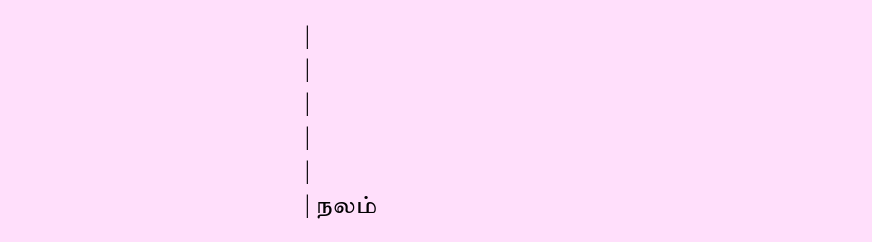|
|
|
|
|
| நலம்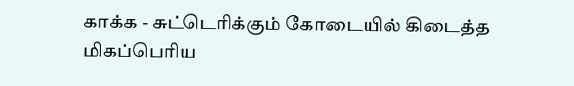காக்க - சுட்டெரிக்கும் கோடையில் கிடைத்த மிகப்பெரிய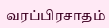வரப்பிரசாதம்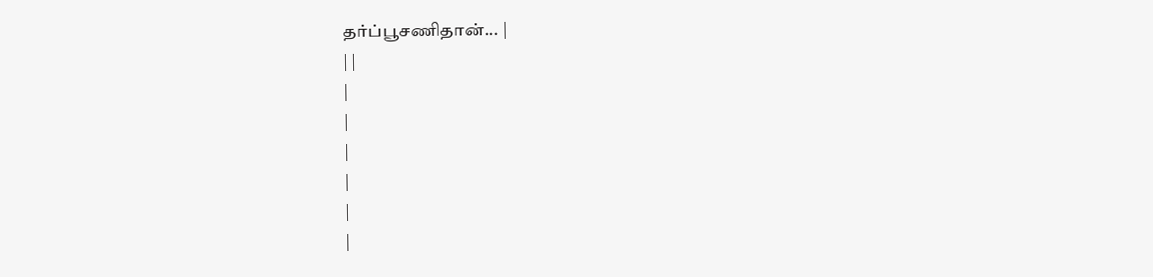தர்ப்பூசணிதான்... |
| |
|
|
|
|
|
|